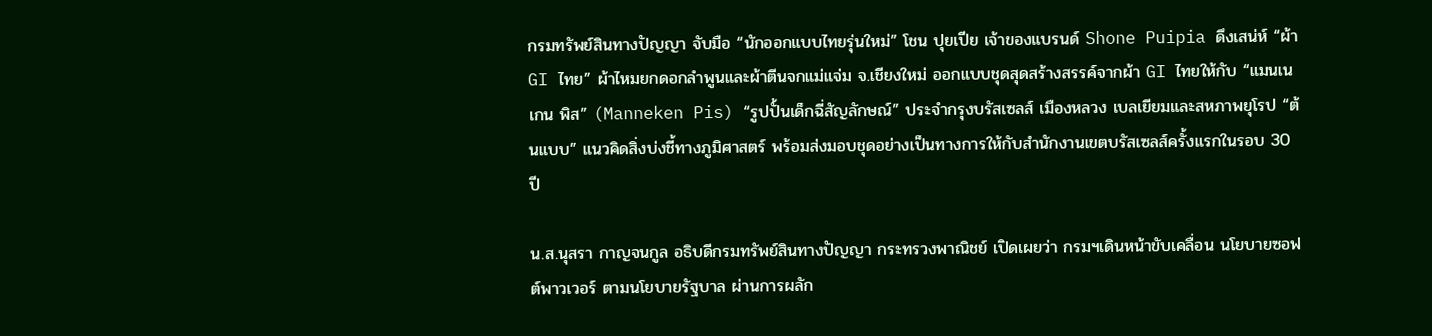กรมทรัพย์สินทางปัญญา จับมือ “นักออกแบบไทยรุ่นใหม่” โชน ปุยเปีย เจ้าของแบรนด์ Shone Puipia ดึงเสน่ห์ “ผ้า GI ไทย” ผ้าไหมยกดอกลำพูนและผ้าตีนจกแม่แจ่ม จ.เชียงใหม่ ออกแบบชุดสุดสร้างสรรค์จากผ้า GI ไทยให้กับ “แมนเนเกน พิส” (Manneken Pis) “รูปปั้นเด็กฉี่สัญลักษณ์” ประจำกรุงบรัสเซลส์ เมืองหลวง เบลเยียมและสหภาพยุโรป “ต้นแบบ” แนวคิดสิ่งบ่งชี้ทางภูมิศาสตร์ พร้อมส่งมอบชุดอย่างเป็นทางการให้กับสำนักงานเขตบรัสเซลส์ครั้งแรกในรอบ 30 ปี

น.ส.นุสรา กาญจนกูล อธิบดีกรมทรัพย์สินทางปัญญา กระทรวงพาณิชย์ เปิดเผยว่า กรมฯเดินหน้าขับเคลื่อน นโยบายซอฟต์พาวเวอร์ ตามนโยบายรัฐบาล ผ่านการผลัก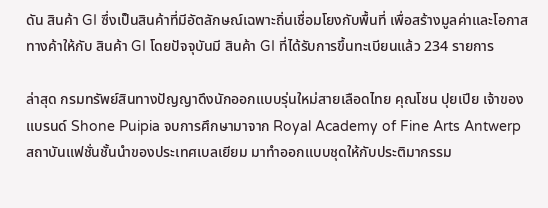ดัน สินค้า GI ซึ่งเป็นสินค้าที่มีอัตลักษณ์เฉพาะถิ่นเชื่อมโยงกับพื้นที่ เพื่อสร้างมูลค่าและโอกาสทางค้าให้กับ สินค้า GI โดยปัจจุบันมี สินค้า GI ที่ได้รับการขึ้นทะเบียนแล้ว 234 รายการ

ล่าสุด กรมทรัพย์สินทางปัญญาดึงนักออกแบบรุ่นใหม่สายเลือดไทย คุณโชน ปุยเปีย เจ้าของแบรนด์ Shone Puipia จบการศึกษามาจาก Royal Academy of Fine Arts Antwerp สถาบันแฟชั่นชั้นนำของประเทศเบลเยียม มาทำออกแบบชุดให้กับประติมากรรม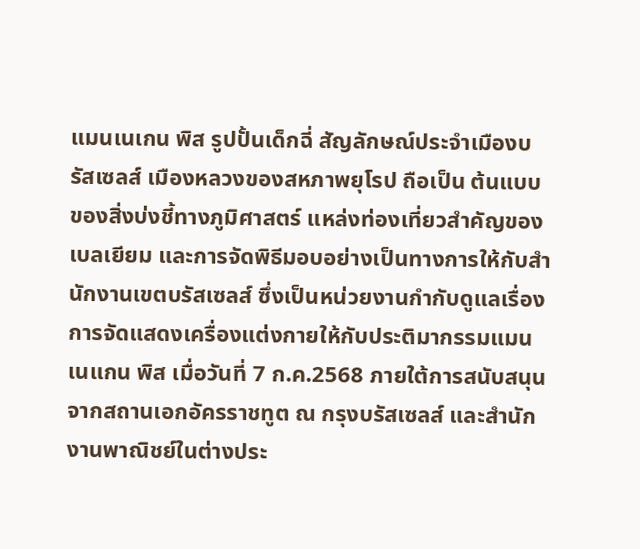แมนเนเกน พิส รูปปั้นเด็กฉี่ สัญลักษณ์ประจำเมืองบรัสเซลส์ เมืองหลวงของสหภาพยุโรป ถือเป็น ต้นแบบของสิ่งบ่งชี้ทางภูมิศาสตร์ แหล่งท่องเที่ยวสำคัญของเบลเยียม และการจัดพิธีมอบอย่างเป็นทางการให้กับสำนักงานเขตบรัสเซลส์ ซึ่งเป็นหน่วยงานกำกับดูแลเรื่องการจัดแสดงเครื่องแต่งกายให้กับประติมากรรมแมนเนแกน พิส เมื่อวันที่ 7 ก.ค.2568 ภายใต้การสนับสนุนจากสถานเอกอัครราชทูต ณ กรุงบรัสเซลส์ และสำนักงานพาณิชย์ในต่างประ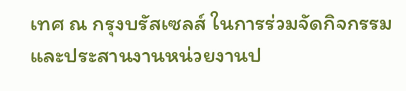เทศ ณ กรุงบรัสเซลส์ ในการร่วมจัดกิจกรรมและประสานงานหน่วยงานป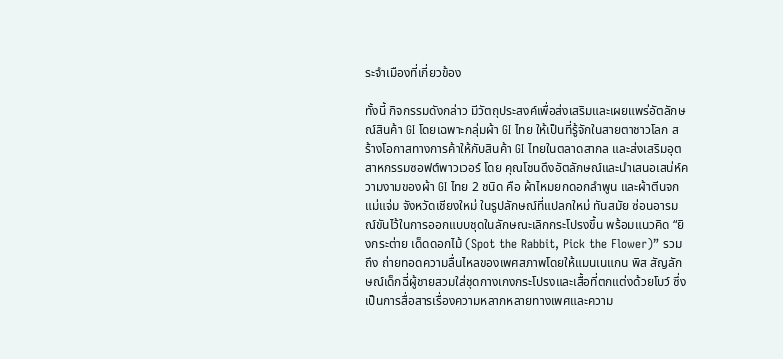ระจำเมืองที่เกี่ยวข้อง

ทั้งนี้ กิจกรรมดังกล่าว มีวัตถุประสงค์เพื่อส่งเสริมและเผยแพร่อัตลักษณ์สินค้า GI โดยเฉพาะกลุ่มผ้า GI ไทย ให้เป็นที่รู้จักในสายตาชาวโลก สร้างโอกาสทางการค้าให้กับสินค้า GI ไทยในตลาดสากล และส่งเสริมอุตสาหกรรมซอฟต์พาวเวอร์ โดย คุณโชนดึงอัตลักษณ์และนำเสนอเสน่ห์ความงามของผ้า GI ไทย 2 ชนิด คือ ผ้าไหมยกดอกลำพูน และผ้าตีนจกแม่แจ่ม จังหวัดเชียงใหม่ ในรูปลักษณ์ที่แปลกใหม่ ทันสมัย ซ่อนอารมณ์ขันไว้ในการออกแบบชุดในลักษณะเลิกกระโปรงขึ้น พร้อมแนวคิด “ยิงกระต่าย เด็ดดอกไม้ (Spot the Rabbit, Pick the Flower)” รวมถึง ถ่ายทอดความลื่นไหลของเพศสภาพโดยให้แมนเนแกน พิส สัญลักษณ์เด็กฉี่ผู้ชายสวมใส่ชุดกางเกงกระโปรงและเสื้อที่ตกแต่งด้วยโบว์ ซึ่งเป็นการสื่อสารเรื่องความหลากหลายทางเพศและความ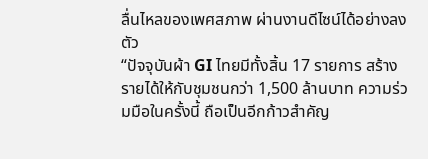ลื่นไหลของเพศสภาพ ผ่านงานดีไซน์ได้อย่างลงตัว
“ปัจจุบันผ้า GI ไทยมีทั้งสิ้น 17 รายการ สร้างรายได้ให้กับชุมชนกว่า 1,500 ล้านบาท ความร่วมมือในครั้งนี้ ถือเป็นอีกก้าวสำคัญ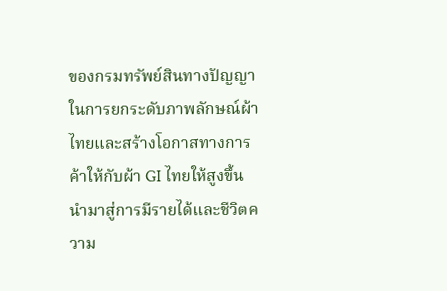ของกรมทรัพย์สินทางปัญญาในการยกระดับภาพลักษณ์ผ้าไทยและสร้างโอกาสทางการค้าให้กับผ้า GI ไทยให้สูงขึ้น นำมาสู่การมีรายได้และชีวิตความ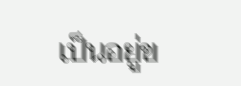เป็นอยู่ข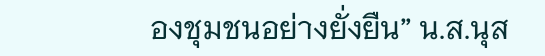องชุมชนอย่างยั่งยืน” น.ส.นุส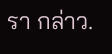รา กล่าว.